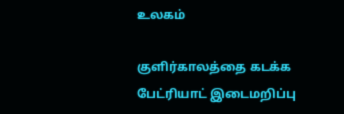உலகம்

குளிர்காலத்தை கடக்க பேட்ரியாட் இடைமறிப்பு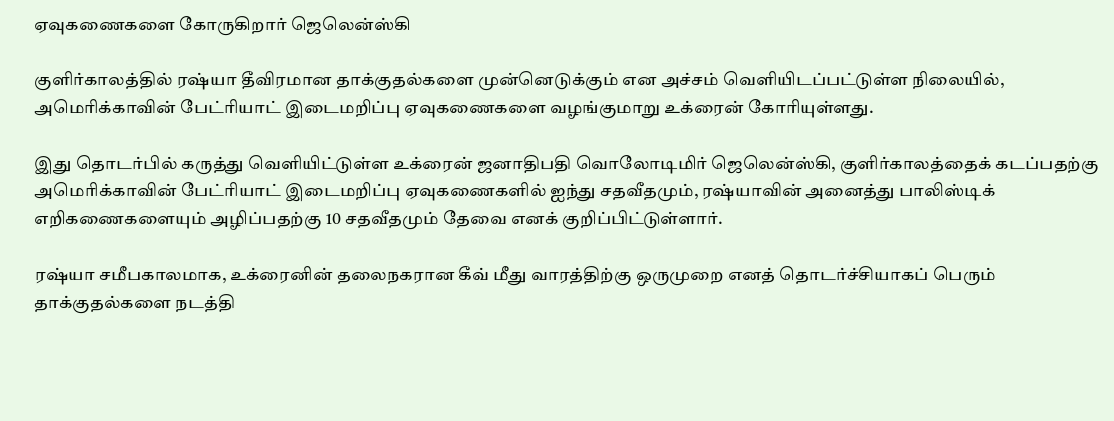ஏவுகணைகளை கோருகிறார் ஜெலென்ஸ்கி

குளிர்காலத்தில் ரஷ்யா தீவிரமான தாக்குதல்களை முன்னெடுக்கும் என அச்சம் வெளியிடப்பட்டுள்ள நிலையில், அமெரிக்காவின் பேட்ரியாட் இடைமறிப்பு ஏவுகணைகளை வழங்குமாறு உக்ரைன் கோரியுள்ளது.

இது தொடர்பில் கருத்து வெளியிட்டுள்ள உக்ரைன் ஜனாதிபதி வொலோடிமிர் ஜெலென்ஸ்கி, குளிர்காலத்தைக் கடப்பதற்கு அமெரிக்காவின் பேட்ரியாட் இடைமறிப்பு ஏவுகணைகளில் ஐந்து சதவீதமும், ரஷ்யாவின் அனைத்து பாலிஸ்டிக் எறிகணைகளையும் அழிப்பதற்கு 10 சதவீதமும் தேவை எனக் குறிப்பிட்டுள்ளார்.

ரஷ்யா சமீபகாலமாக, உக்ரைனின் தலைநகரான கீவ் மீது வாரத்திற்கு ஒருமுறை எனத் தொடர்ச்சியாகப் பெரும் தாக்குதல்களை நடத்தி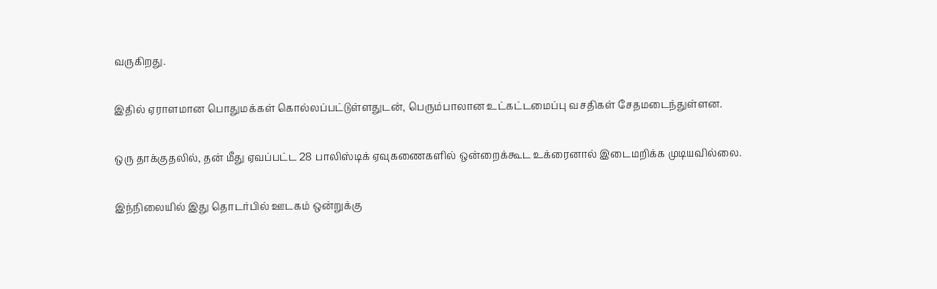வருகிறது.

இதில் ஏராளமான பொதுமக்கள் கொல்லப்பட்டுள்ளதுடன், பெரும்பாலான உட்கட்டமைப்பு வசதிகள் சேதமடைந்துள்ளன.

ஒரு தாக்குதலில், தன் மீது ஏவப்பட்ட 28 பாலிஸ்டிக் ஏவுகணைகளில் ஒன்றைக்கூட உக்ரைனால் இடைமறிக்க முடியவில்லை.

இந்நிலையில் இது தொடர்பில் ஊடகம் ஒன்றுக்கு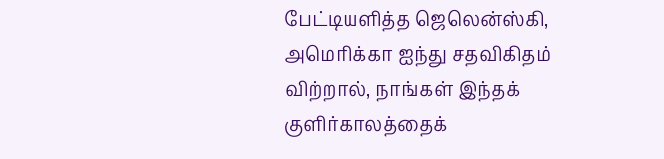பேட்டியளித்த ஜெலென்ஸ்கி, அமெரிக்கா ஐந்து சதவிகிதம் விற்றால், நாங்கள் இந்தக் குளிர்காலத்தைக்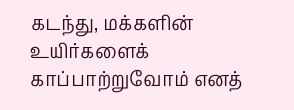கடந்து, மக்களின் உயிர்களைக் காப்பாற்றுவோம் எனத்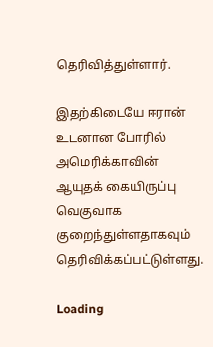தெரிவித்துள்ளார்.

இதற்கிடையே ஈரான் உடனான போரில் அமெரிக்காவின் ஆயுதக் கையிருப்பு வெகுவாக குறைந்துள்ளதாகவும் தெரிவிக்கப்பட்டுள்ளது.

Loading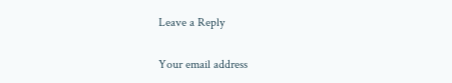Leave a Reply

Your email address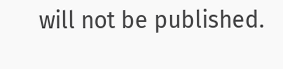will not be published.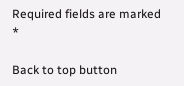Required fields are marked *

Back to top button